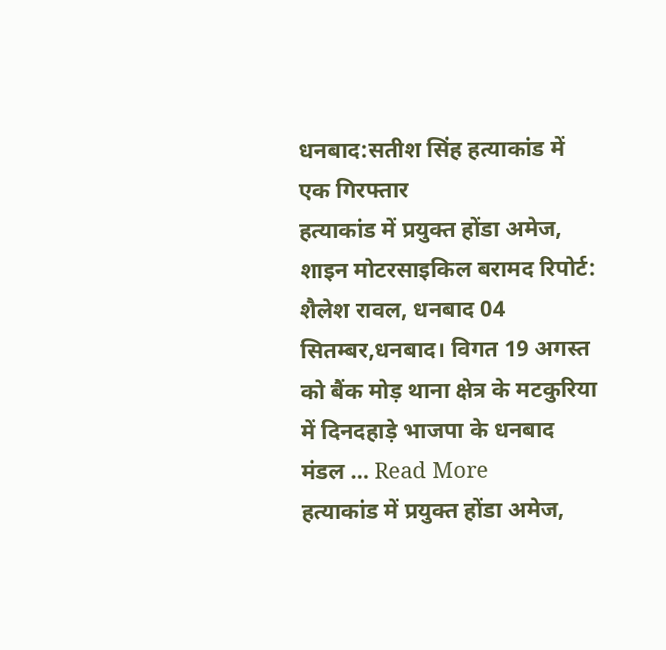धनबाद:सतीश सिंह हत्याकांड में एक गिरफ्तार
हत्याकांड में प्रयुक्त होंडा अमेज, शाइन मोटरसाइकिल बरामद रिपोर्ट: शैलेश रावल, धनबाद 04 सितम्बर,धनबाद। विगत 19 अगस्त को बैंक मोड़ थाना क्षेत्र के मटकुरिया में दिनदहाड़े भाजपा के धनबाद मंडल … Read More
हत्याकांड में प्रयुक्त होंडा अमेज,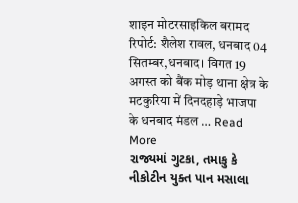शाइन मोटरसाइकिल बरामद रिपोर्ट: शैलेश रावल, धनबाद 04 सितम्बर,धनबाद। विगत 19 अगस्त को बैंक मोड़ थाना क्षेत्र के मटकुरिया में दिनदहाड़े भाजपा के धनबाद मंडल … Read More
રાજ્યમાં ગુટકા, તમાકુ કે નીકોટીન યુક્ત પાન મસાલા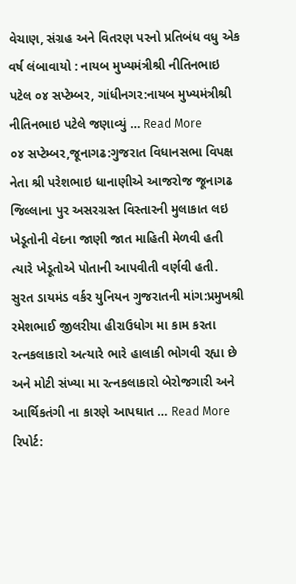વેચાણ, સંગ્રહ અને વિતરણ પરનો પ્રતિબંધ વધુ એક વર્ષ લંબાવાયો : નાયબ મુખ્યમંત્રીશ્રી નીતિનભાઇ પટેલ ૦૪ સપ્ટેમ્બર, ગાંધીનગર:નાયબ મુખ્યમંત્રીશ્રી નીતિનભાઇ પટેલે જણાવ્યું … Read More
૦૪ સપ્ટેમ્બર,જૂનાગઢ:ગુજરાત વિધાનસભા વિપક્ષ નેતા શ્રી પરેશભાઇ ધાનાણીએ આજરોજ જૂનાગઢ જિલ્લાના પુર અસરગ્રસ્ત વિસ્તારની મુલાકાત લઇ ખેડૂતોની વેદના જાણી જાત માહિતી મેળવી હતી ત્યારે ખેડૂતોએ પોતાની આપવીતી વર્ણવી હતી.
સુરત ડાયમંડ વર્કર યુનિયન ગુજરાતની માંગ:પ્રમુખશ્રી રમેશભાઈ જીલરીયા હીરાઉધોગ મા કામ કરતા રત્નકલાકારો અત્યારે ભારે હાલાકી ભોગવી રહ્યા છે અને મોટી સંખ્યા મા રત્નકલાકારો બેરોજગારી અને આર્થિકતંગી ના કારણે આપઘાત … Read More
રિપોર્ટ: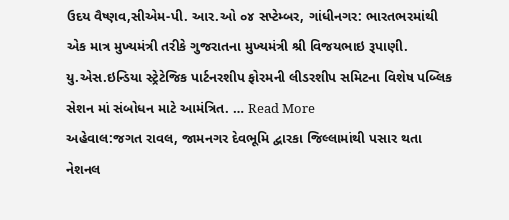ઉદય વૈષ્ણવ,સીએમ-પી. આર.ઓ ૦૪ સપ્ટેમ્બર, ગાંધીનગર: ભારતભરમાંથી એક માત્ર મુખ્યમંત્રી તરીકે ગુજરાતના મુખ્યમંત્રી શ્રી વિજયભાઇ રૂપાણી. યુ.એસ.ઇન્ડિયા સ્ટ્રેટેજિક પાર્ટનરશીપ ફોરમની લીડરશીપ સમિટના વિશેષ પબ્લિક સેશન માં સંબોધન માટે આમંત્રિત. … Read More
અહેવાલ:જગત રાવલ, જામનગર દેવભૂમિ દ્વારકા જિલ્લામાંથી પસાર થતા નેશનલ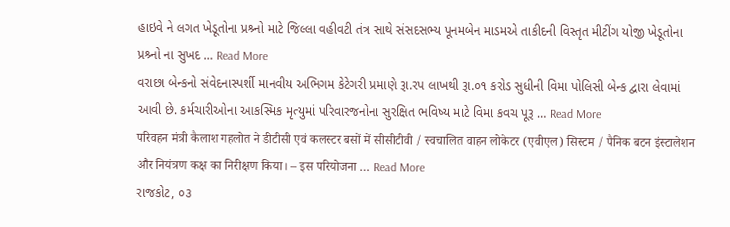હાઇવે ને લગત ખેડૂતોના પ્રશ્ર્નો માટે જિલ્લા વહીવટી તંત્ર સાથે સંસદસભ્ય પૂનમબેન માડમએ તાકીદની વિસ્તૃત મીટીંગ યોજી ખેડૂતોના પ્રશ્ર્નો ના સુખદ … Read More
વરાછા બેન્કનો સંવેદનાસ્પર્શી માનવીય અભિગમ કેટેગરી પ્રમાણે રૂા.રપ લાખથી રૂા.૦૧ કરોડ સુધીની વિમા પોલિસી બેન્ક દ્વારા લેવામાં આવી છે. કર્મચારીઓના આકસ્મિક મૃત્યુમાં પરિવારજનોના સુરક્ષિત ભવિષ્ય માટે વિમા કવચ પૂરૂ … Read More
परिवहन मंत्री कैलाश गहलोत ने डीटीसी एवं कलस्टर बसों में सीसीटीवी / स्वचालित वाहन लोकेटर (एवीएल) सिस्टम / पैनिक बटन इंस्टालेशन और नियंत्रण कक्ष का निरीक्षण किया। – इस परियोजना … Read More
રાજકોટ, ૦૩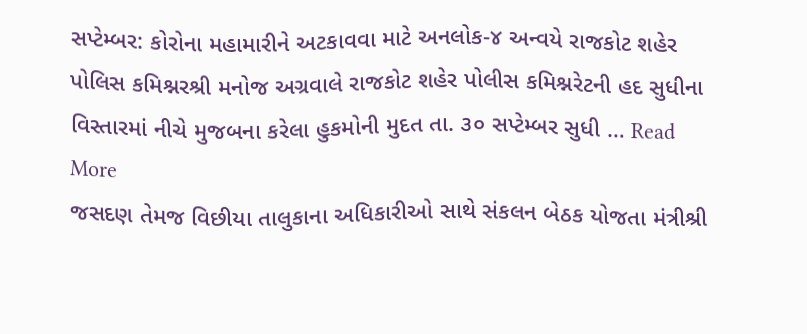સપ્ટેમ્બર: કોરોના મહામારીને અટકાવવા માટે અનલોક-૪ અન્વયે રાજકોટ શહેર પોલિસ કમિશ્નરશ્રી મનોજ અગ્રવાલે રાજકોટ શહેર પોલીસ કમિશ્નરેટની હદ સુધીના વિસ્તારમાં નીચે મુજબના કરેલા હુકમોની મુદત તા. ૩૦ સપ્ટેમ્બર સુધી … Read More
જસદણ તેમજ વિછીયા તાલુકાના અધિકારીઓ સાથે સંકલન બેઠક યોજતા મંત્રીશ્રી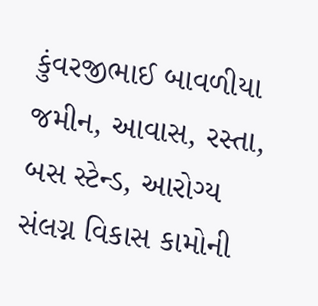કુંવરજીભાઈ બાવળીયા જમીન, આવાસ, રસ્તા, બસ સ્ટેન્ડ, આરોગ્ય સંલગ્ન વિકાસ કામોની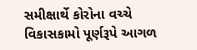સમીક્ષાર્થે કોરોના વચ્ચે વિકાસકામો પૂર્ણરૂપે આગળ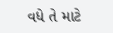વધે તે માટે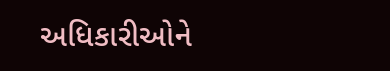અધિકારીઓને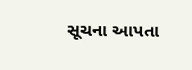સૂચના આપતા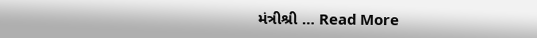મંત્રીશ્રી … Read More